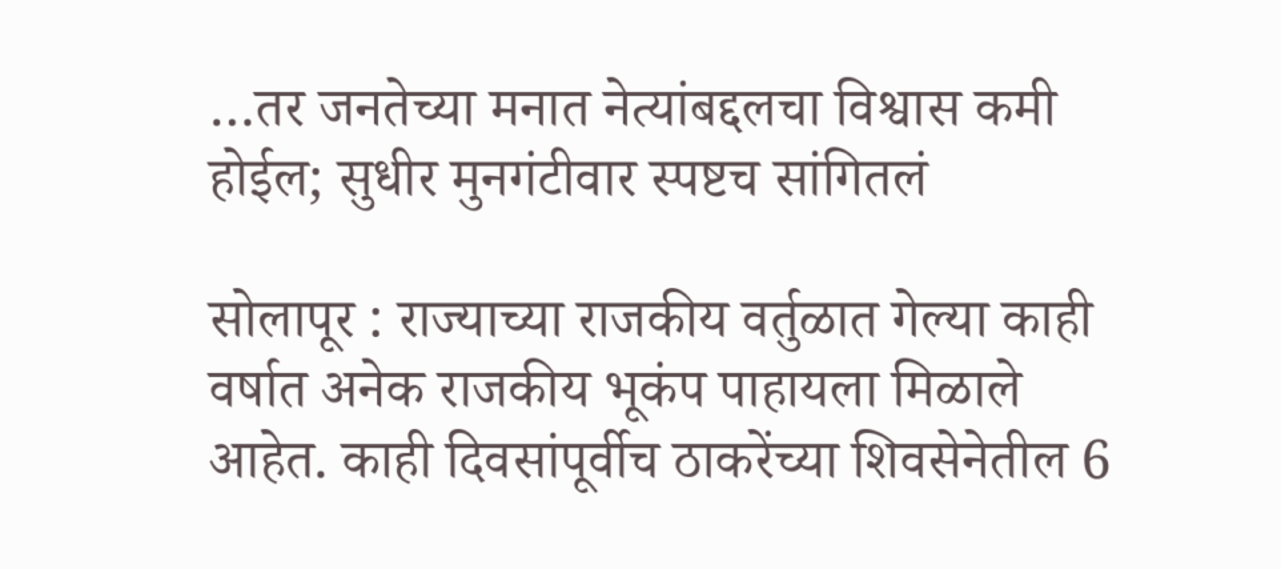…तर जनतेच्या मनात नेत्यांबद्दलचा विश्वास कमी होईल; सुधीर मुनगंटीवार स्पष्टच सांगितलं

सोलापूर : राज्याच्या राजकीय वर्तुळात गेल्या काही वर्षात अनेक राजकीय भूकंप पाहायला मिळाले आहेत. काही दिवसांपूर्वीच ठाकरेंच्या शिवसेनेतील 6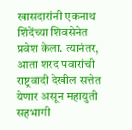खासदारांनी एकनाथ शिंदेंच्या शिवसेनेत प्रवेश केला. त्यानंतर, आता शरद पवारांची राष्ट्रवादी देखील सत्तेत येणार असून महायुती सहभागी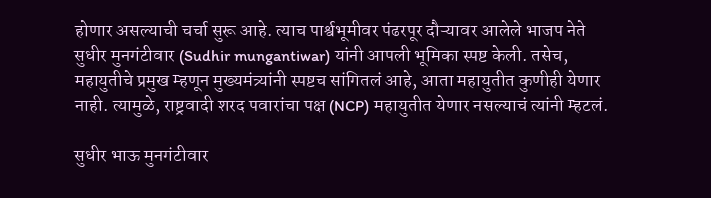होणार असल्याची चर्चा सुरू आहे. त्याच पार्श्वभूमीवर पंढरपूर दौऱ्यावर आलेले भाजप नेते सुधीर मुनगंटीवार (Sudhir mungantiwar) यांनी आपली भूमिका स्पष्ट केली. तसेच, महायुतीचे प्रमुख म्हणून मुख्यमंत्र्यांनी स्पष्टच सांगितलं आहे, आता महायुतीत कुणीही येणार नाही. त्यामुळे, राष्ट्रवादी शरद पवारांचा पक्ष (NCP) महायुतीत येणार नसल्याचं त्यांनी म्हटलं.

सुधीर भाऊ मुनगंटीवार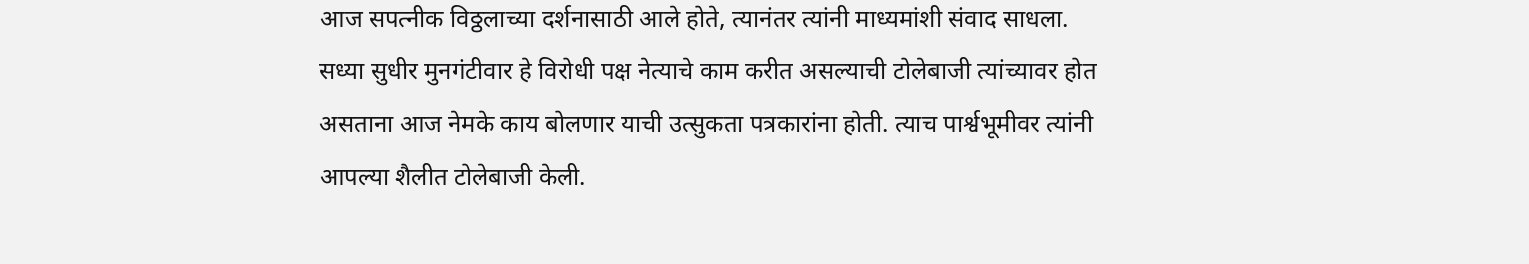आज सपत्नीक विठ्ठलाच्या दर्शनासाठी आले होते, त्यानंतर त्यांनी माध्यमांशी संवाद साधला. सध्या सुधीर मुनगंटीवार हे विरोधी पक्ष नेत्याचे काम करीत असल्याची टोलेबाजी त्यांच्यावर होत असताना आज नेमके काय बोलणार याची उत्सुकता पत्रकारांना होती. त्याच पार्श्वभूमीवर त्यांनी आपल्या शैलीत टोलेबाजी केली.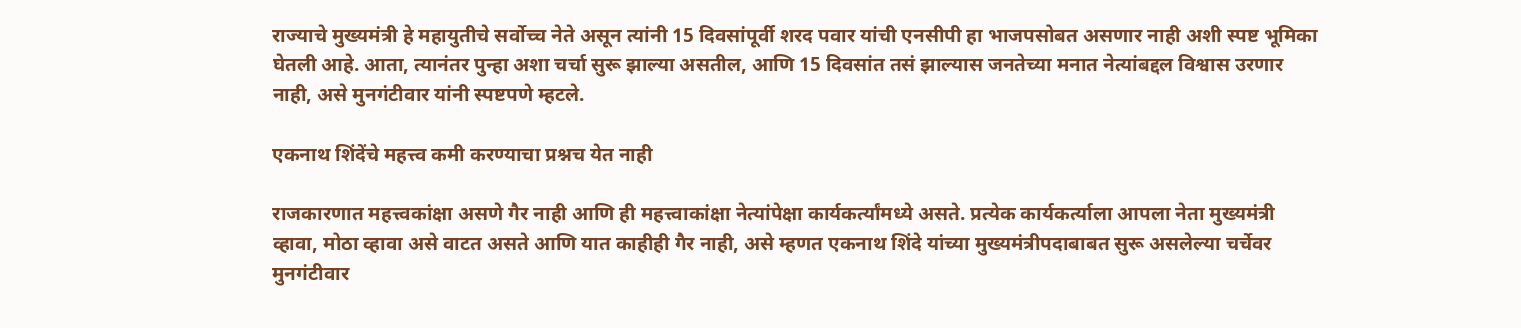राज्याचे मुख्यमंत्री हे महायुतीचे सर्वोच्च नेते असून त्यांनी 15 दिवसांपूर्वी शरद पवार यांची एनसीपी हा भाजपसोबत असणार नाही अशी स्पष्ट भूमिका घेतली आहे. आता, त्यानंतर पुन्हा अशा चर्चा सुरू झाल्या असतील, आणि 15 दिवसांत तसं झाल्यास जनतेच्या मनात नेत्यांबद्दल विश्वास उरणार नाही, असे मुनगंटीवार यांनी स्पष्टपणे म्हटले.

एकनाथ शिंदेंचे महत्त्व कमी करण्याचा प्रश्नच येत नाही

राजकारणात महत्त्वकांक्षा असणे गैर नाही आणि ही महत्त्वाकांक्षा नेत्यांपेक्षा कार्यकर्त्यांमध्ये असते. प्रत्येक कार्यकर्त्याला आपला नेता मुख्यमंत्री व्हावा, मोठा व्हावा असे वाटत असते आणि यात काहीही गैर नाही, असे म्हणत एकनाथ शिंदे यांच्या मुख्यमंत्रीपदाबाबत सुरू असलेल्या चर्चेवर मुनगंटीवार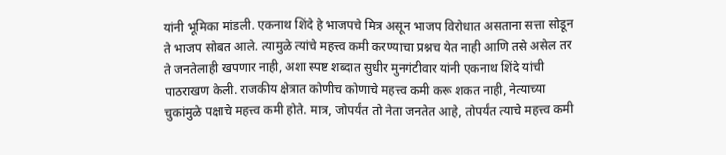यांनी भूमिका मांडली. एकनाथ शिंदे हे भाजपचे मित्र असून भाजप विरोधात असताना सत्ता सोडून ते भाजप सोबत आले. त्यामुळे त्यांचे महत्त्व कमी करण्याचा प्रश्नच येत नाही आणि तसे असेल तर ते जनतेलाही खपणार नाही, अशा स्पष्ट शब्दात सुधीर मुनगंटीवार यांनी एकनाथ शिंदे यांची पाठराखण केली. राजकीय क्षेत्रात कोणीच कोणाचे महत्त्व कमी करू शकत नाही, नेत्याच्या चुकांमुळे पक्षाचे महत्त्व कमी होते. मात्र, जोपर्यंत तो नेता जनतेत आहे, तोपर्यंत त्याचे महत्त्व कमी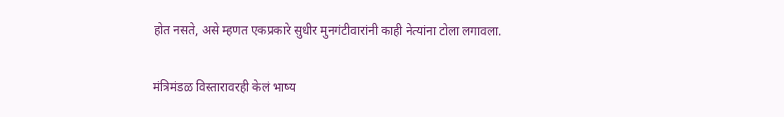होत नसते, असे म्हणत एकप्रकारे सुधीर मुनगंटीवारांनी काही नेत्यांना टोला लगावला.

मंत्रिमंडळ विस्तारावरही केलं भाष्य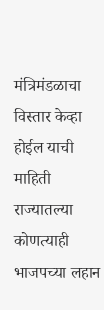मंत्रिमंडळाचा विस्तार केव्हा होईल याची माहिती राज्यातल्या कोणत्याही भाजपच्या लहान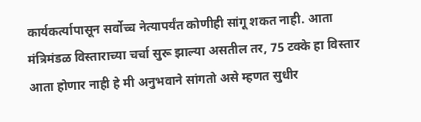कार्यकर्त्यापासून सर्वोच्च नेत्यापर्यंत कोणीही सांगू शकत नाही. आता मंत्रिमंडळ विस्ताराच्या चर्चा सुरू झाल्या असतील तर, 75 टक्के हा विस्तार आता होणार नाही हे मी अनुभवाने सांगतो असे म्हणत सुधीर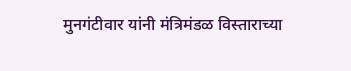मुनगंटीवार यांनी मंत्रिमंडळ विस्ताराच्या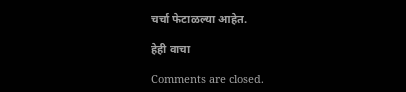चर्चा फेटाळल्या आहेत.

हेही वाचा

Comments are closed.